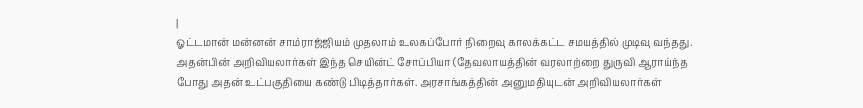|
ஓட்டமான் மன்னன் சாம்ராஜ்ஜியம் முதலாம் உலகப்போர் நிறைவு காலக்கட்ட சமயத்தில் முடிவு வந்தது. அதன்பின் அறிவியலார்கள் இந்த செயின்ட் சோப்பியா (தேவலாயத்தின் வரலாற்றை துருவி ஆராய்ந்த போது அதன் உட்பகுதியை கண்டு பிடித்தார்கள். அரசாங்கத்தின் அனுமதியுடன் அறிவியலார்கள்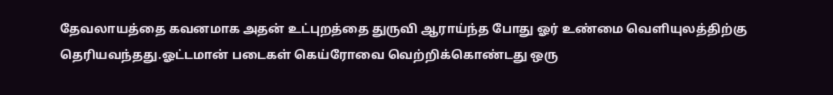தேவலாயத்தை கவனமாக அதன் உட்புறத்தை துருவி ஆராய்ந்த போது ஓர் உண்மை வெளியுலத்திற்கு தெரியவந்தது.ஓட்டமான் படைகள் கெய்ரோவை வெற்றிக்கொண்டது ஒரு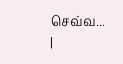செவ்வ...
|